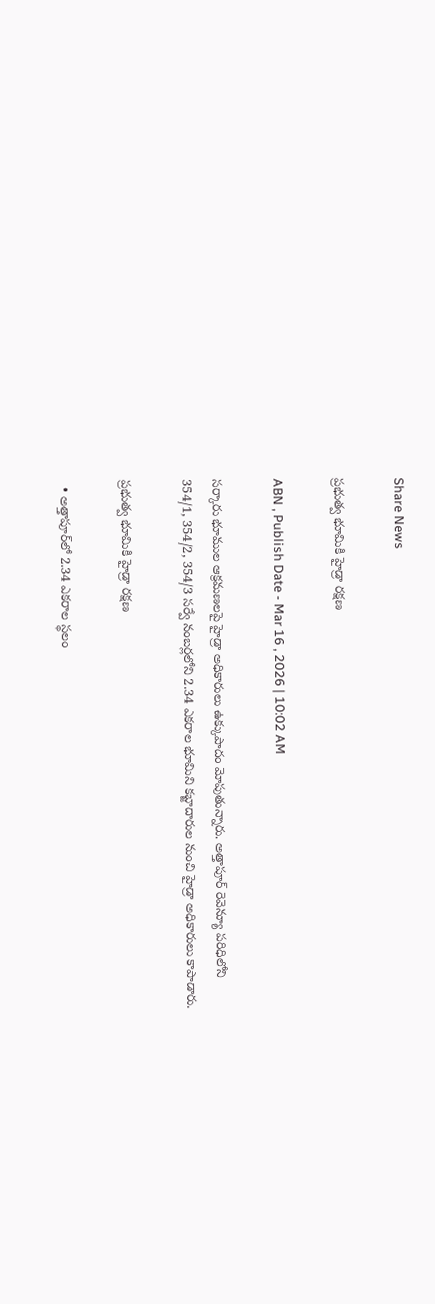Share News

ప్రభుత్వ భూమికి హైడ్రా రక్షణ

ABN , Publish Date - Mar 16 , 2026 | 10:02 AM

సర్కారు భూముల ఆక్రమణలపై హైడ్రా అధికారులు ఉక్కుపాదం మోపుతున్నారు. అత్తాపూర్‌ రెవెన్యూ పరిధిలోని 354/1, 354/2, 354/3 సర్వే నంబర్లలోని 2.34 ఎకరాల భూమిని కబ్జాదారుల నుంచి హైడ్రా అధికారులు కాపాడారు.

ప్రభుత్వ భూమికి హైడ్రా రక్షణ

  • అత్తాపూర్‌లో 2.34 ఎకరాల స్థలం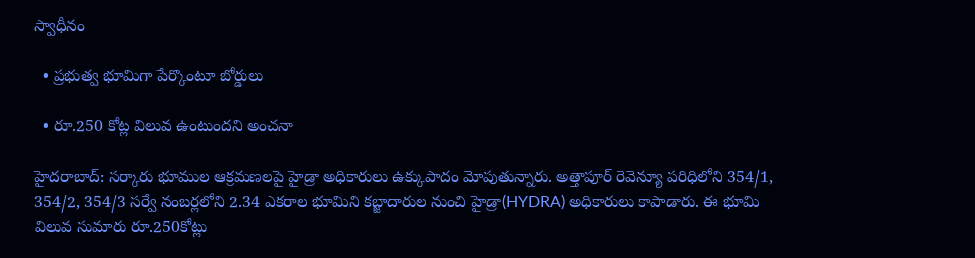స్వాధీనం

  • ప్రభుత్వ భూమిగా పేర్కొంటూ బోర్డులు

  • రూ.250 కోట్ల విలువ ఉంటుందని అంచనా

హైదరాబాద్: సర్కారు భూముల ఆక్రమణలపై హైడ్రా అధికారులు ఉక్కుపాదం మోపుతున్నారు. అత్తాపూర్‌ రెవెన్యూ పరిధిలోని 354/1, 354/2, 354/3 సర్వే నంబర్లలోని 2.34 ఎకరాల భూమిని కబ్జాదారుల నుంచి హైడ్రా(HYDRA) అధికారులు కాపాడారు. ఈ భూమి విలువ సుమారు రూ.250కోట్లు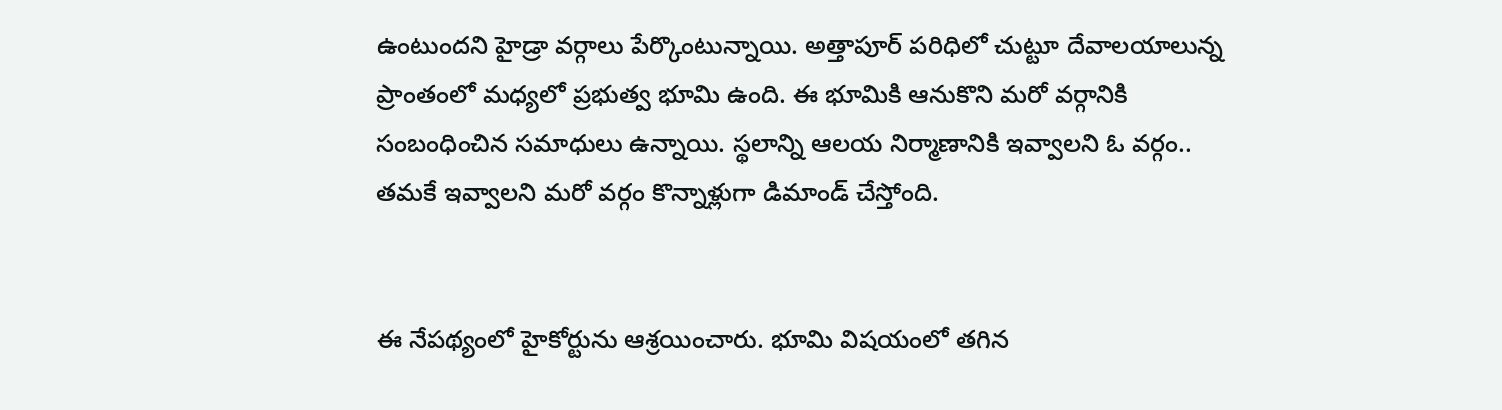ఉంటుందని హైడ్రా వర్గాలు పేర్కొంటున్నాయి. అత్తాపూర్‌ పరిధిలో చుట్టూ దేవాలయాలున్న ప్రాంతంలో మధ్యలో ప్రభుత్వ భూమి ఉంది. ఈ భూమికి ఆనుకొని మరో వర్గానికి సంబంధించిన సమాధులు ఉన్నాయి. స్థలాన్ని ఆలయ నిర్మాణానికి ఇవ్వాలని ఓ వర్గం.. తమకే ఇవ్వాలని మరో వర్గం కొన్నాళ్లుగా డిమాండ్‌ చేస్తోంది.


ఈ నేపథ్యంలో హైకోర్టును ఆశ్రయించారు. భూమి విషయంలో తగిన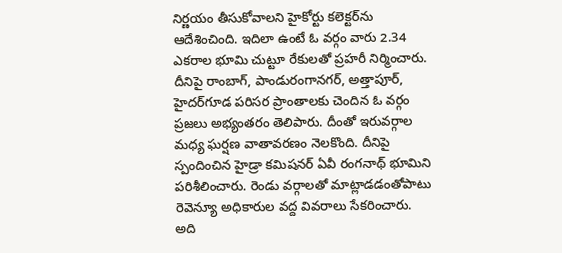నిర్ణయం తీసుకోవాలని హైకోర్టు కలెక్టర్‌ను ఆదేశించింది. ఇదిలా ఉంటే ఓ వర్గం వారు 2.34 ఎకరాల భూమి చుట్టూ రేకులతో ప్రహరీ నిర్మించారు. దీనిపై రాంబాగ్‌, పాండురంగానగర్‌, అత్తాపూర్‌, హైదర్‌గూడ పరిసర ప్రాంతాలకు చెందిన ఓ వర్గం ప్రజలు అభ్యంతరం తెలిపారు. దీంతో ఇరువర్గాల మధ్య ఘర్షణ వాతావరణం నెలకొంది. దీనిపై స్పందించిన హైడ్రా కమిషనర్‌ ఏవీ రంగనాథ్‌ భూమిని పరిశీలించారు. రెండు వర్గాలతో మాట్లాడడంతోపాటు రెవెన్యూ అధికారుల వద్ద వివరాలు సేకరించారు. అది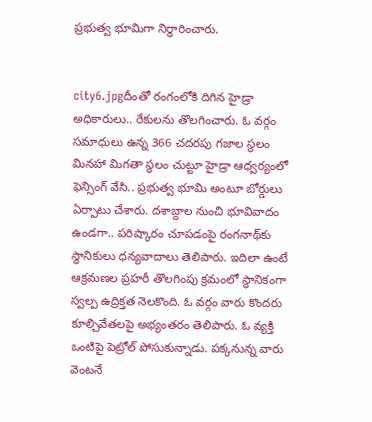ప్రభుత్వ భూమిగా నిర్ధారించారు.


city6.jpgదీంతో రంగంలోకి దిగిన హైడ్రా అధికారులు.. రేకులను తొలగించారు. ఓ వర్గం సమాధులు ఉన్న 366 చదరపు గజాల స్థలం మినహా మిగతా స్థలం చుట్టూ హైడ్రా ఆధ్వర్యంలో ఫెన్సింగ్‌ వేసి.. ప్రభుత్వ భూమి అంటూ బోర్డులు ఏర్పాటు చేశారు. దశాబ్దాల నుంచి భూవివాదం ఉండగా.. పరిష్కారం చూపడంపై రంగనాథ్‌కు స్థానికులు ధన్యవాదాలు తెలిపారు. ఇదిలా ఉంటే ఆక్రమణల ప్రహరీ తొలగింపు క్రమంలో స్థానికంగా స్వల్ప ఉద్రిక్తత నెలకొంది. ఓ వర్గం వారు కొందరు కూల్చివేతలపై అభ్యంతరం తెలిపారు. ఓ వ్యక్తి ఒంటిపై పెట్రోల్‌ పోసుకున్నాడు. పక్కనున్న వారు వెంటనే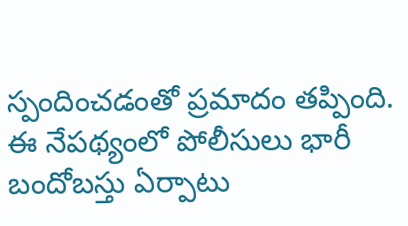స్పందించడంతో ప్రమాదం తప్పింది. ఈ నేపథ్యంలో పోలీసులు భారీ బందోబస్తు ఏర్పాటు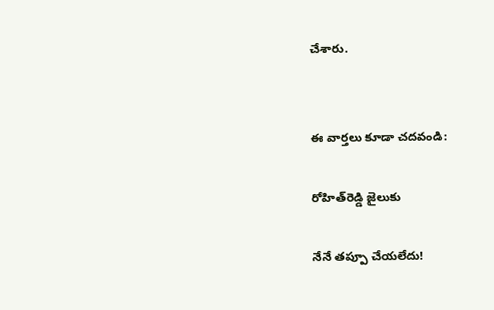చేశారు.


ఈ వార్తలు కూడా చదవండి:

రోహిత్‌రెడ్డి జైలుకు

నేనే తప్పూ చేయలేదు!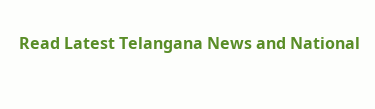Read Latest Telangana News and National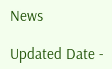News

Updated Date -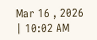Mar 16 , 2026 | 10:02 AM